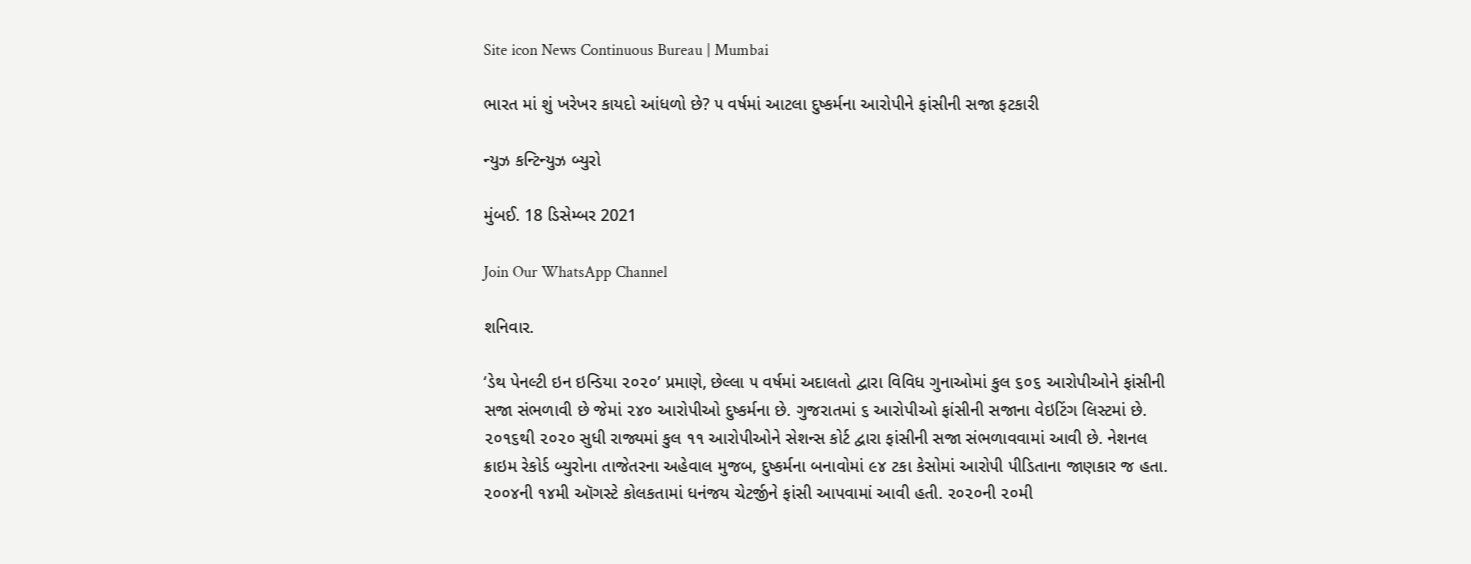Site icon News Continuous Bureau | Mumbai

ભારત માં શું ખરેખર કાયદો આંધળો છે? ૫ વર્ષમાં આટલા દુષ્કર્મના આરોપીને ફાંસીની સજા ફટકારી

ન્યુઝ કન્ટિન્યુઝ બ્યુરો

મુંબઈ. 18 ડિસેમ્બર 2021

Join Our WhatsApp Channel

શનિવાર.

‘ડેથ પેનલ્ટી ઇન ઇન્ડિયા ૨૦૨૦’ પ્રમાણે, છેલ્લા ૫ વર્ષમાં અદાલતો દ્વારા વિવિધ ગુનાઓમાં કુલ ૬૦૬ આરોપીઓને ફાંસીની સજા સંભળાવી છે જેમાં ૨૪૦ આરોપીઓ દુષ્કર્મના છે. ગુજરાતમાં ૬ આરોપીઓ ફાંસીની સજાના વેઇટિંગ લિસ્ટમાં છે. ૨૦૧૬થી ૨૦૨૦ સુધી રાજ્યમાં કુલ ૧૧ આરોપીઓને સેશન્સ કોર્ટ દ્વારા ફાંસીની સજા સંભળાવવામાં આવી છે. નેશનલ ક્રાઇમ રેકોર્ડ બ્યુરોના તાજેતરના અહેવાલ મુજબ, દુષ્કર્મના બનાવોમાં ૯૪ ટકા કેસોમાં આરોપી પીડિતાના જાણકાર જ હતા. ૨૦૦૪ની ૧૪મી ઑગસ્ટે કોલકતામાં ધનંજય ચેટર્જીને ફાંસી આપવામાં આવી હતી. ૨૦૨૦ની ૨૦મી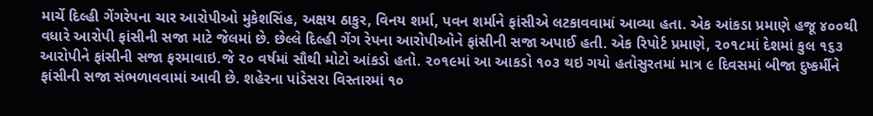માર્ચે દિલ્હી ગેંગરેપના ચાર આરોપીઓ મુકેશસિંહ, અક્ષય ઠાકુર, વિનય શર્મા, પવન શર્માને ફાંસીએ લટકાવવામાં આવ્યા હતા. એક આંકડા પ્રમાણે હજૂ ૪૦૦થી વધારે આરોપી ફાંસીની સજા માટે જેલમાં છે. છેલ્લે દિલ્હી ગેંગ રેપના આરોપીઓને ફાંસીની સજા અપાઈ હતી. એક રિપોર્ટ પ્રમાણે, ૨૦૧૮માં દેશમાં કુલ ૧૬૩ આરોપીને ફાંસીની સજા ફરમાવાઇ.જે ૨૦ વર્ષમાં સૌથી મોટો આંકડો હતો. ૨૦૧૯માં આ આકડો ૧૦૩ થઇ ગયો હતોસુરતમાં માત્ર ૯ દિવસમાં બીજા દુષ્કર્મીને ફાંસીની સજા સંભળાવવામાં આવી છે. શહેરના પાંડેસરા વિસ્તારમાં ૧૦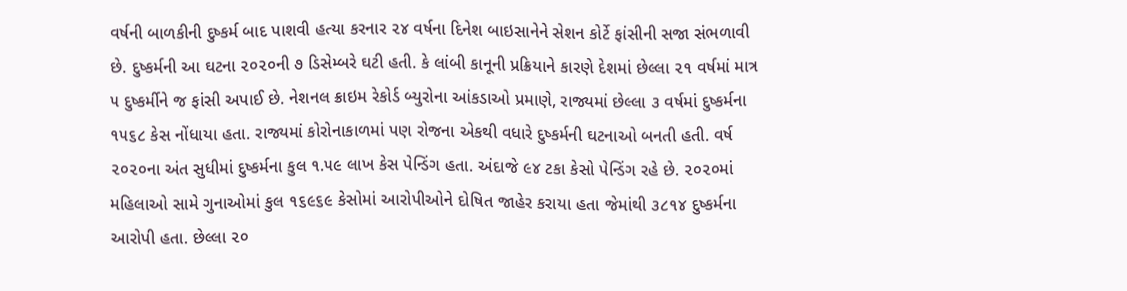વર્ષની બાળકીની દુષ્કર્મ બાદ પાશવી હત્યા કરનાર ૨૪ વર્ષના દિનેશ બાઇસાનેને સેશન કોર્ટે ફાંસીની સજા સંભળાવી છે. દુષ્કર્મની આ ઘટના ૨૦૨૦ની ૭ ડિસેમ્બરે ઘટી હતી. કે લાંબી કાનૂની પ્રક્રિયાને કારણે દેશમાં છેલ્લા ૨૧ વર્ષમાં માત્ર ૫ દુષ્કર્મીને જ ફાંસી અપાઈ છે. નેશનલ ક્રાઇમ રેકોર્ડ બ્યુરોના આંકડાઓ પ્રમાણે, રાજ્યમાં છેલ્લા ૩ વર્ષમાં દુષ્કર્મના ૧૫૬૮ કેસ નોંધાયા હતા. રાજ્યમાં કોરોનાકાળમાં પણ રોજના એકથી વધારે દુષ્કર્મની ઘટનાઓ બનતી હતી. વર્ષ ૨૦૨૦ના અંત સુધીમાં દુષ્કર્મના કુલ ૧.૫૯ લાખ કેસ પેન્ડિંગ હતા. અંદાજે ૯૪ ટકા કેસો પેન્ડિંગ રહે છે. ૨૦૨૦માં મહિલાઓ સામે ગુનાઓમાં કુલ ૧૬૯૬૯ કેસોમાં આરોપીઓને દોષિત જાહેર કરાયા હતા જેમાંથી ૩૮૧૪ દુષ્કર્મના આરોપી હતા. છેલ્લા ૨૦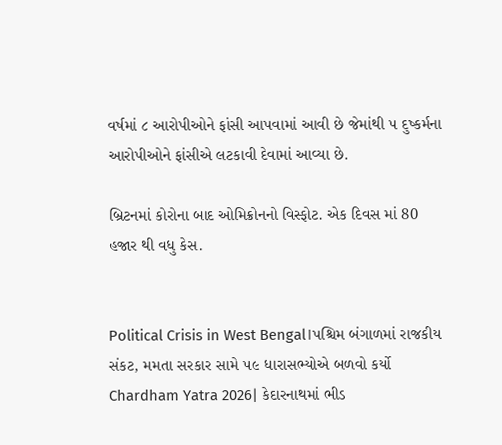વર્ષમાં ૮ આરોપીઓને ફાંસી આપવામાં આવી છે જેમાંથી ૫ દુષ્કર્મના આરોપીઓને ફાંસીએ લટકાવી દેવામાં આવ્યા છે.

બ્રિટનમાં કોરોના બાદ ઓમિક્રોનનો વિસ્ફોટ. એક દિવસ માં 80 હજાર થી વધુ કેસ.


Political Crisis in West Bengal।પશ્ચિમ બંગાળમાં રાજકીય સંકટ, મમતા સરકાર સામે ૫૯ ધારાસભ્યોએ બળવો કર્યો
Chardham Yatra 2026| કેદારનાથમાં ભીડ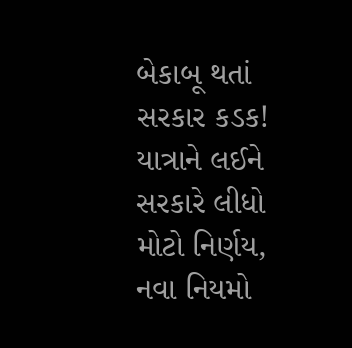બેકાબૂ થતાં સરકાર કડક! યાત્રાને લઈને સરકારે લીધો મોટો નિર્ણય, નવા નિયમો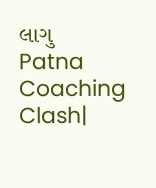લાગુ
Patna Coaching Clash|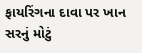ફાયરિંગના દાવા પર ખાન સરનું મોટું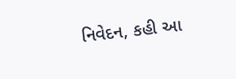નિવેદન, કહી આ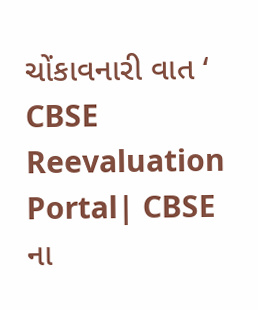ચોંકાવનારી વાત ‘
CBSE Reevaluation Portal| CBSE ના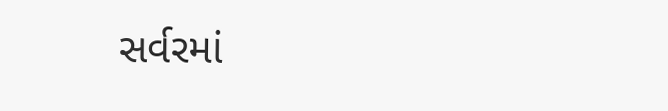સર્વરમાં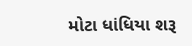મોટા ધાંધિયા શરૂ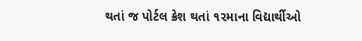થતાં જ પોર્ટલ ક્રેશ થતાં ૧૨માના વિદ્યાર્થીઓ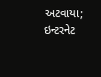અટવાયા; ઇન્ટરનેટ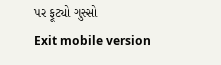પર ફૂટ્યો ગુસ્સો
Exit mobile version